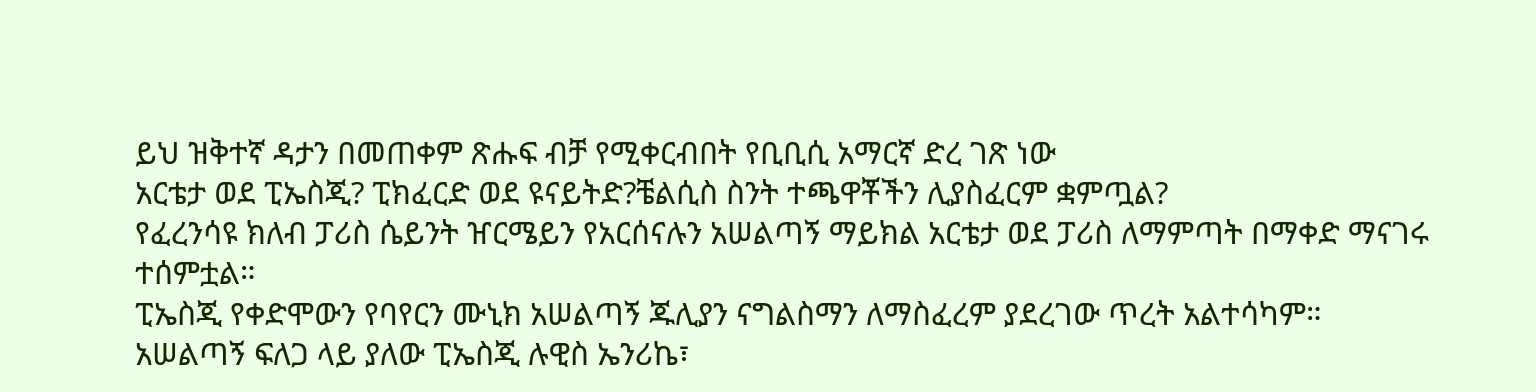ይህ ዝቅተኛ ዳታን በመጠቀም ጽሑፍ ብቻ የሚቀርብበት የቢቢሲ አማርኛ ድረ ገጽ ነው
አርቴታ ወደ ፒኤስጂ? ፒክፈርድ ወደ ዩናይትድ?ቼልሲስ ስንት ተጫዋቾችን ሊያስፈርም ቋምጧል?
የፈረንሳዩ ክለብ ፓሪስ ሴይንት ዠርሜይን የአርሰናሉን አሠልጣኝ ማይክል አርቴታ ወደ ፓሪስ ለማምጣት በማቀድ ማናገሩ ተሰምቷል።
ፒኤስጂ የቀድሞውን የባየርን ሙኒክ አሠልጣኝ ጁሊያን ናግልስማን ለማስፈረም ያደረገው ጥረት አልተሳካም።
አሠልጣኝ ፍለጋ ላይ ያለው ፒኤስጂ ሉዊስ ኤንሪኬ፣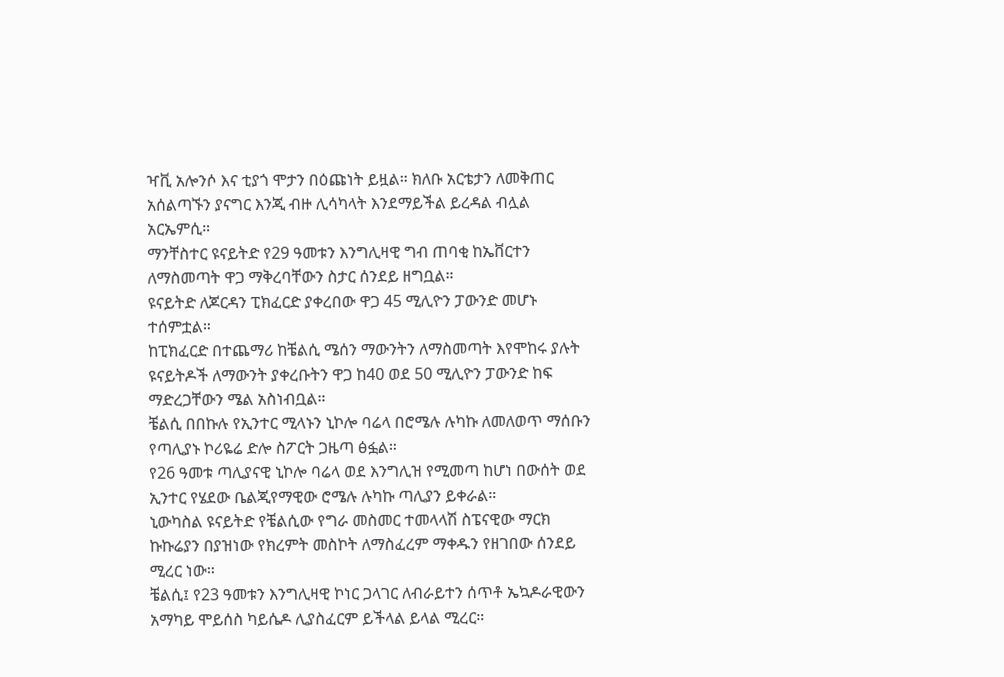ዣቪ አሎንሶ እና ቲያጎ ሞታን በዕጩነት ይዟል። ክለቡ አርቴታን ለመቅጠር አሰልጣኙን ያናግር እንጂ ብዙ ሊሳካላት እንደማይችል ይረዳል ብሏል አርኤምሲ።
ማንቸስተር ዩናይትድ የ29 ዓመቱን እንግሊዛዊ ግብ ጠባቂ ከኤቨርተን ለማስመጣት ዋጋ ማቅረባቸውን ስታር ሰንደይ ዘግቧል።
ዩናይትድ ለጆርዳን ፒክፈርድ ያቀረበው ዋጋ 45 ሚሊዮን ፓውንድ መሆኑ ተሰምቷል።
ከፒክፈርድ በተጨማሪ ከቼልሲ ሜሰን ማውንትን ለማስመጣት እየሞከሩ ያሉት ዩናይትዶች ለማውንት ያቀረቡትን ዋጋ ከ40 ወደ 50 ሚሊዮን ፓውንድ ከፍ ማድረጋቸውን ሜል አስነብቧል።
ቼልሲ በበኩሉ የኢንተር ሚላኑን ኒኮሎ ባሬላ በሮሜሉ ሉካኩ ለመለወጥ ማሰቡን የጣሊያኑ ኮሪዬሬ ድሎ ስፖርት ጋዜጣ ፅፏል።
የ26 ዓመቱ ጣሊያናዊ ኒኮሎ ባሬላ ወደ እንግሊዝ የሚመጣ ከሆነ በውሰት ወደ ኢንተር የሄደው ቤልጂየማዊው ሮሜሉ ሉካኩ ጣሊያን ይቀራል።
ኒውካስል ዩናይትድ የቼልሲው የግራ መስመር ተመላላሽ ስፔናዊው ማርክ ኩኩሬያን በያዝነው የክረምት መስኮት ለማስፈረም ማቀዱን የዘገበው ሰንደይ ሚረር ነው።
ቼልሲ፤ የ23 ዓመቱን እንግሊዛዊ ኮነር ጋላገር ለብራይተን ሰጥቶ ኤኳዶራዊውን አማካይ ሞይሰስ ካይሴዶ ሊያስፈርም ይችላል ይላል ሚረር።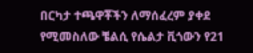በርካታ ተጫዋቾችን ለማሰፈረም ያቀደ የሚመስለው ቼልሲ የሴልታ ቪጎውን የ21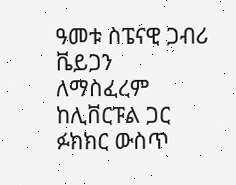ዓመቱ ስፔናዊ ጋብሪ ቬይጋን ለማስፈረም ከሊቨርፑል ጋር ፉክክር ውስጥ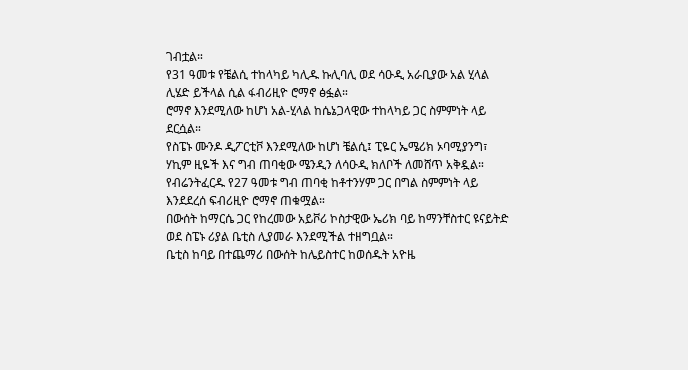ገብቷል።
የ31 ዓመቱ የቼልሲ ተከላካይ ካሊዱ ኩሊባሊ ወደ ሳዑዲ አራቢያው አል ሂላል ሊሄድ ይችላል ሲል ፋብሪዚዮ ሮማኖ ፅፏል።
ሮማኖ እንደሚለው ከሆነ አል-ሂላል ከሴኔጋላዊው ተከላካይ ጋር ስምምነት ላይ ደርሷል።
የስፔኑ ሙንዶ ዲፖርቲቮ እንደሚለው ከሆነ ቼልሲ፤ ፒዬር ኤሜሪክ ኦባሚያንግ፣ ሃኪም ዚዬች እና ግብ ጠባቂው ሜንዲን ለሳዑዲ ክለቦች ለመሸጥ አቅዷል።
የብሬንትፈርዱ የ27 ዓመቱ ግብ ጠባቂ ከቶተንሃም ጋር በግል ስምምነት ላይ እንደደረሰ ፍብሪዚዮ ሮማኖ ጠቁሟል።
በውሰት ከማርሴ ጋር የከረመው አይቮሪ ኮስታዊው ኤሪክ ባይ ከማንቸስተር ዩናይትድ ወደ ስፔኑ ሪያል ቤቲስ ሊያመራ እንደሚችል ተዘግቧል።
ቤቲስ ከባይ በተጨማሪ በውሰት ከሌይስተር ከወሰዱት አዮዜ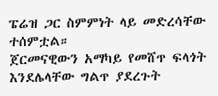ፔሬዝ ጋር ስምምነት ላይ መድረሳቸው ተሰምቷል።
ጀርመናዊውን አማካይ የመሸጥ ፍላጎት እንደሌላቸው ግልጥ ያደረጉት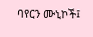ባየርን ሙኒኮች፤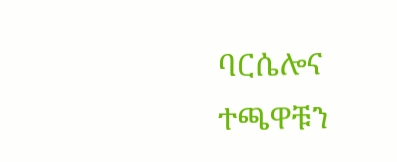ባርሴሎና ተጫዋቹን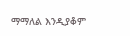ማማለል እንዲያቆም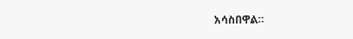አሳስበዋል።